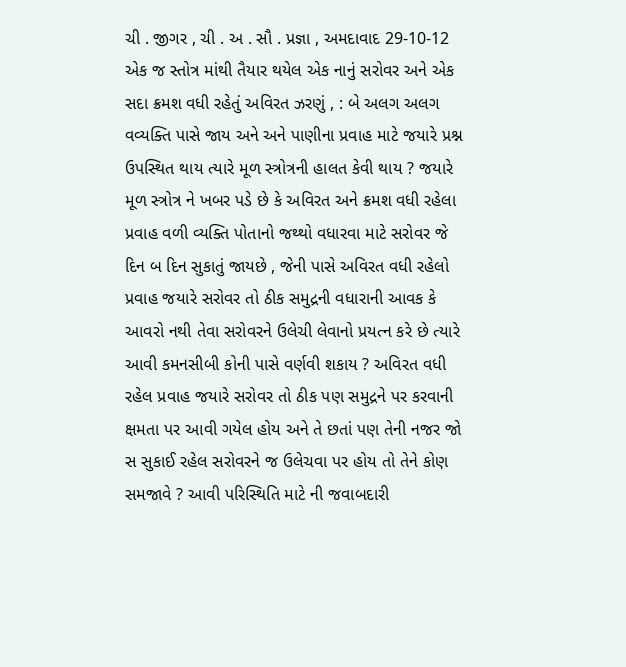ચી . જીગર , ચી . અ . સૌ . પ્રજ્ઞા , અમદાવાદ 29-10-12
એક જ સ્તોત્ર માંથી તૈયાર થયેલ એક નાનું સરોવર અને એક સદા ક્રમશ વધી રહેતું અવિરત ઝરણું , : બે અલગ અલગ વવ્યક્તિ પાસે જાય અને અને પાણીના પ્રવાહ માટે જયારે પ્રશ્ન ઉપસ્થિત થાય ત્યારે મૂળ સ્ત્રોત્રની હાલત કેવી થાય ? જયારે મૂળ સ્ત્રોત્ર ને ખબર પડે છે કે અવિરત અને ક્રમશ વધી રહેલા પ્રવાહ વળી વ્યક્તિ પોતાનો જથ્થો વધારવા માટે સરોવર જે દિન બ દિન સુકાતું જાયછે , જેની પાસે અવિરત વધી રહેલો પ્રવાહ જયારે સરોવર તો ઠીક સમુદ્રની વધારાની આવક કે આવરો નથી તેવા સરોવરને ઉલેચી લેવાનો પ્રયત્ન કરે છે ત્યારે આવી કમનસીબી કોની પાસે વર્ણવી શકાય ? અવિરત વધી રહેલ પ્રવાહ જયારે સરોવર તો ઠીક પણ સમુદ્રને પર કરવાની ક્ષમતા પર આવી ગયેલ હોય અને તે છતાં પણ તેની નજર જો સ સુકાઈ રહેલ સરોવરને જ ઉલેચવા પર હોય તો તેને કોણ સમજાવે ? આવી પરિસ્થિતિ માટે ની જવાબદારી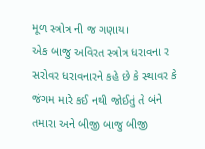મૂળ સ્ત્રોત્ર ની જ ગણાય।
એક બાજુ અવિરત સ્ત્રોત્ર ધરાવના ર સરોવર ધરાવનારને કહે છે કે સ્થાવર કે જંગમ મારે કઈ નથી જોઈતું તે બંને તમારા અને બીજી બાજુ બીજી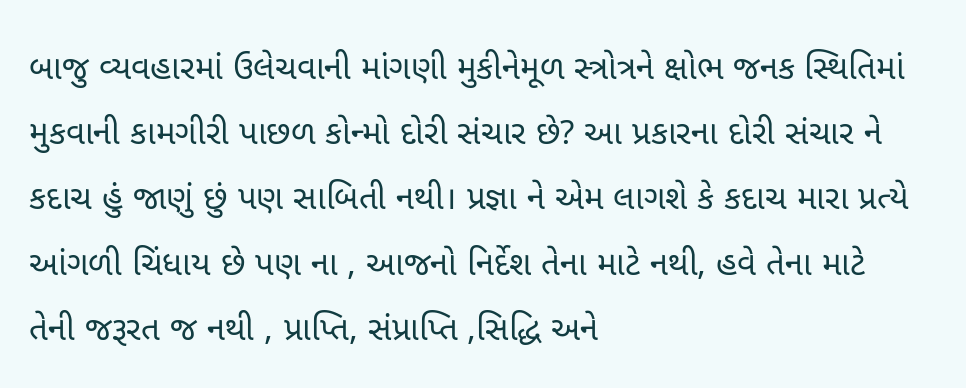બાજુ વ્યવહારમાં ઉલેચવાની માંગણી મુકીનેમૂળ સ્ત્રોત્રને ક્ષોભ જનક સ્થિતિમાં મુકવાની કામગીરી પાછળ કોન્મો દોરી સંચાર છે? આ પ્રકારના દોરી સંચાર ને કદાચ હું જાણું છું પણ સાબિતી નથી। પ્રજ્ઞા ને એમ લાગશે કે કદાચ મારા પ્રત્યે આંગળી ચિંધાય છે પણ ના , આજનો નિર્દેશ તેના માટે નથી, હવે તેના માટે તેની જરૂરત જ નથી , પ્રાપ્તિ, સંપ્રાપ્તિ ,સિદ્ધિ અને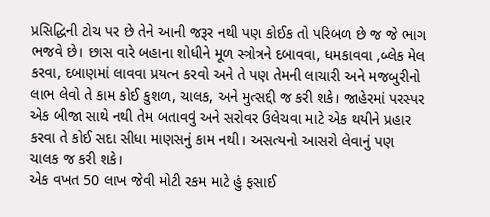પ્રસિદ્ધિની ટોચ પર છે તેને આની જરૂર નથી પણ કોઈક તો પરિબળ છે જ જે ભાગ ભજવે છે। છાસ વારે બહાના શોધીને મૂળ સ્ત્રોત્રને દબાવવા, ધમકાવવા ,બ્લેક મેલ કરવા, દબાણમાં લાવવા પ્રયત્ન કરવો અને તે પણ તેમની લાચારી અને મજબુરીનો લાભ લેવો તે કામ કોઈ કુશળ, ચાલક, અને મુત્સદ્દી જ કરી શકે। જાહેરમાં પરસ્પર એક બીજા સાથે નથી તેમ બતાવવું અને સરોવર ઉલેચવા માટે એક થયીને પ્રહાર કરવા તે કોઈ સદા સીધા માણસનું કામ નથી। અસત્યનો આસરો લેવાનું પણ ચાલક જ કરી શકે।
એક વખત 50 લાખ જેવી મોટી રકમ માટે હું ફસાઈ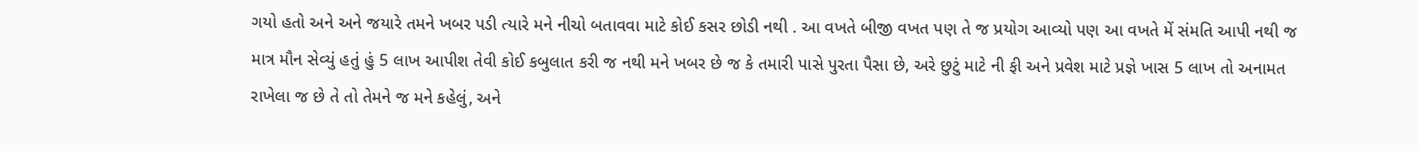ગયો હતો અને અને જયારે તમને ખબર પડી ત્યારે મને નીચો બતાવવા માટે કોઈ કસર છોડી નથી . આ વખતે બીજી વખત પણ તે જ પ્રયોગ આવ્યો પણ આ વખતે મેં સંમતિ આપી નથી જ માત્ર મૌન સેવ્યું હતું હું 5 લાખ આપીશ તેવી કોઈ કબુલાત કરી જ નથી મને ખબર છે જ કે તમારી પાસે પુરતા પૈસા છે, અરે છુટું માટે ની ફી અને પ્રવેશ માટે પ્રજ્ઞે ખાસ 5 લાખ તો અનામત રાખેલા જ છે તે તો તેમને જ મને કહેલું, અને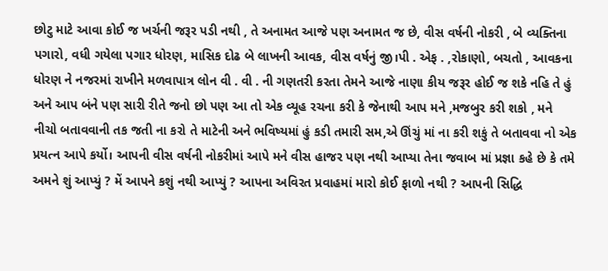છોટુ માટે આવા કોઈ જ ખર્ચની જરૂર પડી નથી , તે અનામત આજે પણ અનામત જ છે, વીસ વર્ષની નોકરી , બે વ્યક્તિના પગારો, વધી ગયેલા પગાર ધોરણ, માસિક દોઢ બે લાખની આવક, વીસ વર્ષનું જી।પી . એફ . ,રોકાણો, બચતો , આવકના ધોરણ ને નજરમાં રાખીને મળવાપાત્ર લોન વી . વી . ની ગણતરી કરતા તેમને આજે નાણા કીય જરૂર હોઈ જ શકે નહિ તે હું અને આપ બંને પણ સારી રીતે જનો છો પણ આ તો એક વ્યૂહ રચના કરી કે જેનાથી આપ મને ,મજબુર કરી શકો , મને નીચો બતાવવાની તક જતી ના કરો તે માટેની અને ભવિષ્યમાં હું કડી તમારી સમ,એ ઊંચું માં ના કરી શકું તે બતાવવા નો એક પ્રયત્ન આપે કર્યો। આપની વીસ વર્ષની નોકરીમાં આપે મને વીસ હાજર પણ નથી આપ્યા તેના જવાબ માં પ્રજ્ઞા કહે છે કે તમે અમને શું આપ્યું ? મેં આપને કશું નથી આપ્યું ? આપના અવિરત પ્રવાહમાં મારો કોઈ ફાળો નથી ? આપની સિદ્ધિ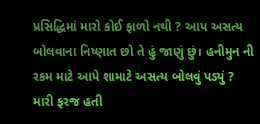પ્રસિદ્ધિમાં મારો કોઈ ફાળો નથી ? આપ અસત્ય બોલવાના નિષ્ણાત છો તે હું જાણું છું। હનીમુન ની રકમ માટે આપે શામાટે અસત્ય બોલવું પડ્યું ? મારી ફરજ હતી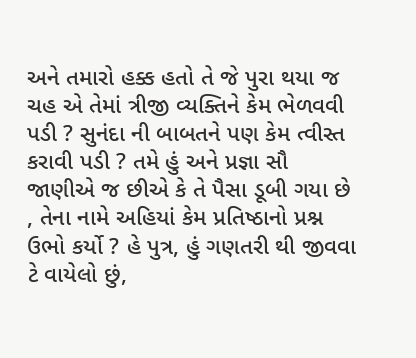અને તમારો હક્ક હતો તે જે પુરા થયા જ ચહ એ તેમાં ત્રીજી વ્યક્તિને કેમ ભેળવવી પડી ? સુનંદા ની બાબતને પણ કેમ ત્વીસ્ત કરાવી પડી ? તમે હું અને પ્રજ્ઞા સૌ જાણીએ જ છીએ કે તે પૈસા ડૂબી ગયા છે , તેના નામે અહિયાં કેમ પ્રતિષ્ઠાનો પ્રશ્ન ઉભો કર્યો ? હે પુત્ર, હું ગણતરી થી જીવવા ટે વાયેલો છું,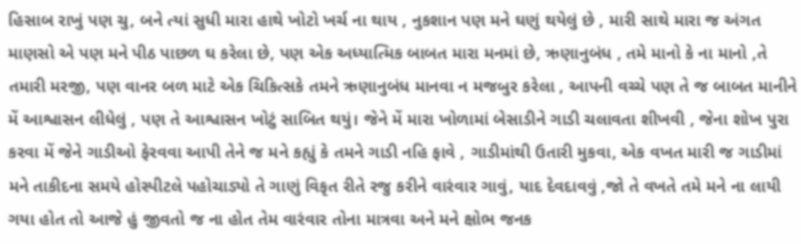હિસાબ રાખું પણ ચુ, બને ત્યાં સુધી મારા હાથે ખોટો ખર્ચ ના થાય , નુકશાન પણ મને ઘણું થયેલું છે , મારી સાથે મારા જ અંગત માણસો એ પણ મને પીઠ પાછળ ઘ કરેલા છે, પણ એક અધ્યાત્મિક બાબત મારા મનમાં છે, ઋણાનુબંધ , તમે માનો કે ના માનો ,તે તમારી મરજી, પણ વાનર બળ માટે એક ચિકિત્સકે તમને ઋણાનુબંધ માનવા ન મજબુર કરેલા , આપની વચ્ચે પણ તે જ બાબત માનીને મેં આશ્વાસન લીધેલું , પણ તે આશ્વાસન ખોટું સાબિત થયું। જેને મેં મારા ખોળામાં બેસાડીને ગાડી ચલાવતા શીખવી , જેના શોખ પુરા કરવા મેં જેને ગાડીઓ ફેરવવા આપી તેને જ મને કહ્યું કે તમને ગાડી નહિ ફાવે , ગાડીમાંથી ઉતારી મુકવા, એક વખત મારી જ ગાડીમાં મને તાકીદના સમયે હોસ્પીટલે પહોચાડ્યો તે ગાણું વિકૃત રીતે રજુ કરીને વારંવાર ગાવું, યાદ દેવદાવવું ,જો તે વખતે તમે મને ના લાયી ગયા હોત તો આજે હું જીવતો જ ના હોત તેમ વારંવાર તોના માત્રવા અને મને ક્ષોભ જનક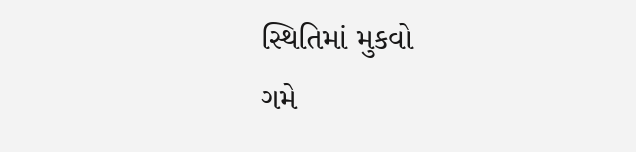સ્થિતિમાં મુકવો
ગમે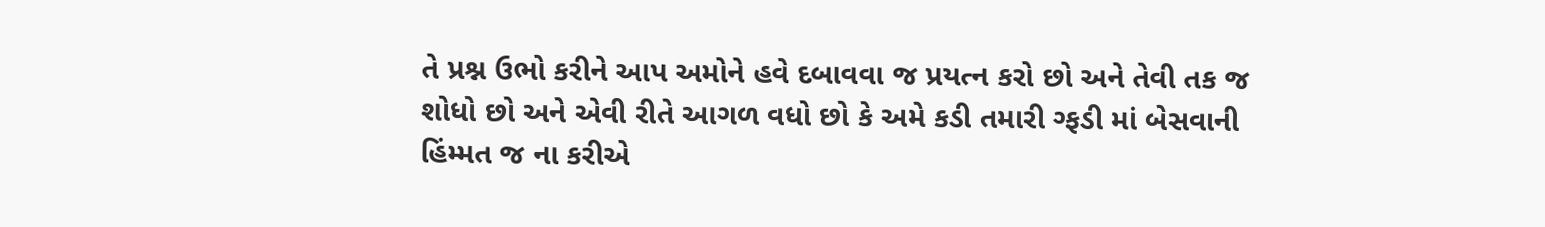તે પ્રશ્ન ઉભો કરીને આપ અમોને હવે દબાવવા જ પ્રયત્ન કરો છો અને તેવી તક જ શોધો છો અને એવી રીતે આગળ વધો છો કે અમે કડી તમારી ગ્ફડી માં બેસવાની હિંમ્મત જ ના કરીએ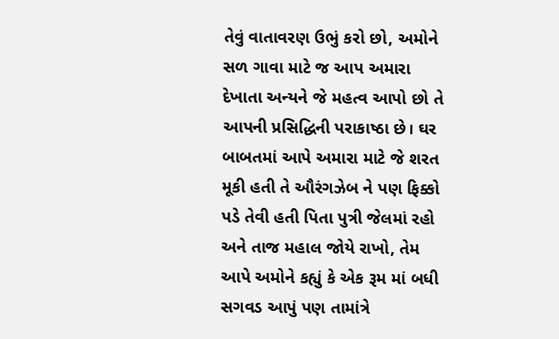તેવું વાતાવરણ ઉભું કરો છો, અમોને સળ ગાવા માટે જ આપ અમારા દેખાતા અન્યને જે મહત્વ આપો છો તે આપની પ્રસિદ્ધિની પરાકાષ્ઠા છે। ઘર બાબતમાં આપે અમારા માટે જે શરત મૂકી હતી તે ઔરંગઝેબ ને પણ ફિક્કો પડે તેવી હતી પિતા પુત્રી જેલમાં રહો અને તાજ મહાલ જોયે રાખો, તેમ આપે અમોને કહ્યું કે એક રૂમ માં બધી સગવડ આપું પણ તામાંત્રે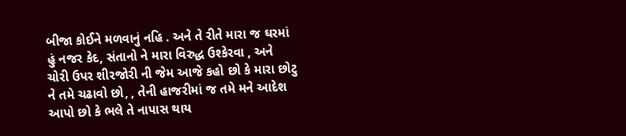બીજા કોઈને મળવાનું નહિ . અને તે રીતે મારા જ ઘરમાં હું નજર કેદ, સંતાનો ને મારા વિરુદ્ધ ઉશ્કેરવા , અને ચોરી ઉપર શીરજોરી ની જેમ આજે કહો છો કે મારા છોટુ ને તમે ચઢાવો છો, , તેની હાજરીમાં જ તમે મને આદેશ આપો છો કે ભલે તે નાપાસ થાય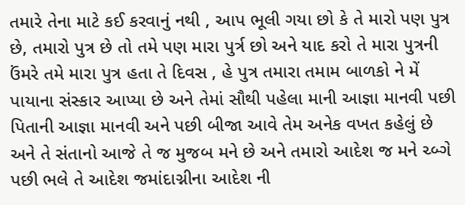તમારે તેના માટે કઈ કરવાનું નથી , આપ ભૂલી ગયા છો કે તે મારો પણ પુત્ર છે, તમારો પુત્ર છે તો તમે પણ મારા પુર્ત્ર છો અને યાદ કરો તે મારા પુત્રની ઉંમરે તમે મારા પુત્ર હતા તે દિવસ , હે પુત્ર તમારા તમામ બાળકો ને મેં પાયાના સંસ્કાર આપ્યા છે અને તેમાં સૌથી પહેલા માની આજ્ઞા માનવી પછી પિતાની આજ્ઞા માનવી અને પછી બીજા આવે તેમ અનેક વખત કહેલું છે અને તે સંતાનો આજે તે જ મુજબ મને છે અને તમારો આદેશ જ મને ચ્બ્ગે પછી ભલે તે આદેશ જમાંદાગ્નીના આદેશ ની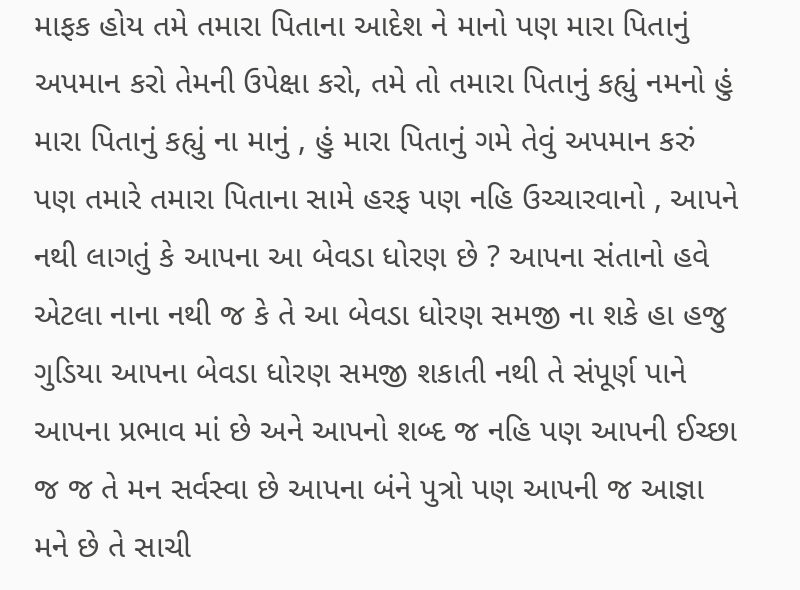માફક હોય તમે તમારા પિતાના આદેશ ને માનો પણ મારા પિતાનું અપમાન કરો તેમની ઉપેક્ષા કરો, તમે તો તમારા પિતાનું કહ્યું નમનો હું મારા પિતાનું કહ્યું ના માનું , હું મારા પિતાનું ગમે તેવું અપમાન કરું પણ તમારે તમારા પિતાના સામે હરફ પણ નહિ ઉચ્ચારવાનો , આપને નથી લાગતું કે આપના આ બેવડા ધોરણ છે ? આપના સંતાનો હવે એટલા નાના નથી જ કે તે આ બેવડા ધોરણ સમજી ના શકે હા હજુ ગુડિયા આપના બેવડા ધોરણ સમજી શકાતી નથી તે સંપૂર્ણ પાને આપના પ્રભાવ માં છે અને આપનો શબ્દ જ નહિ પણ આપની ઈચ્છા જ જ તે મન સર્વસ્વા છે આપના બંને પુત્રો પણ આપની જ આજ્ઞા મને છે તે સાચી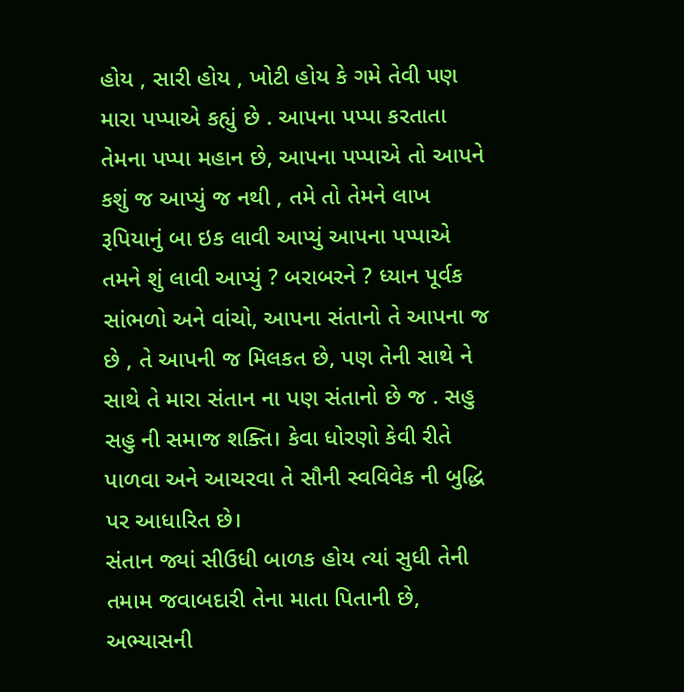હોય , સારી હોય , ખોટી હોય કે ગમે તેવી પણ મારા પપ્પાએ કહ્યું છે . આપના પપ્પા કરતાતા તેમના પપ્પા મહાન છે, આપના પપ્પાએ તો આપને કશું જ આપ્યું જ નથી , તમે તો તેમને લાખ રૂપિયાનું બા ઇક લાવી આપ્યું આપના પપ્પાએ તમને શું લાવી આપ્યું ? બરાબરને ? ધ્યાન પૂર્વક સાંભળો અને વાંચો, આપના સંતાનો તે આપના જ છે , તે આપની જ મિલકત છે, પણ તેની સાથે ને સાથે તે મારા સંતાન ના પણ સંતાનો છે જ . સહુ સહુ ની સમાજ શક્તિ। કેવા ધોરણો કેવી રીતે પાળવા અને આચરવા તે સૌની સ્વવિવેક ની બુદ્ધિ પર આધારિત છે।
સંતાન જ્યાં સીઉધી બાળક હોય ત્યાં સુધી તેની તમામ જવાબદારી તેના માતા પિતાની છે, અભ્યાસની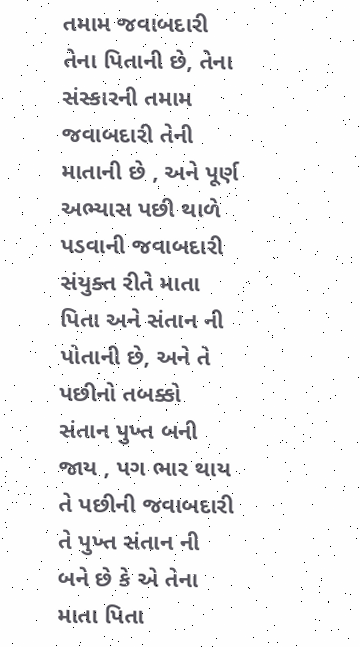તમામ જવાબદારી તેના પિતાની છે, તેના સંસ્કારની તમામ જવાબદારી તેની માતાની છે , અને પૂર્ણ અભ્યાસ પછી થાળે પડવાની જવાબદારી સંયુક્ત રીતે માતા પિતા અને સંતાન ની પોતાની છે, અને તે પછીનો તબક્કો સંતાન પુખ્ત બની જાય , પગ ભાર થાય તે પછીની જવાબદારી તે પુખ્ત સંતાન ની બને છે કે એ તેના માતા પિતા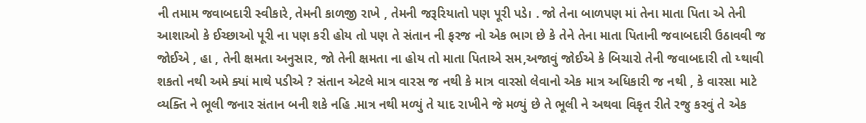ની તમામ જવાબદારી સ્વીકારે, તેમની કાળજી રાખે , તેમની જરૂરિયાતો પણ પૂરી પડે। . જો તેના બાળપણ માં તેના માતા પિતા એ તેની આશાઓ કે ઈચ્છાઓ પૂરી ના પણ કરી હોય તો પણ તે સંતાન ની ફરજ નો એક ભાગ છે કે તેને તેના માતા પિતાની જવાબદારી ઉઠાવવી જ જોઈએ , હા , તેની ક્ષમતા અનુસાર, જો તેની ક્ષમતા ના હોય તો માતા પિતાએ સમ,અજાવું જોઈએ કે બિચારો તેની જવાબદારી તો ય્થાવી શકતો નથી અમે ક્યાં માથે પડીએ ? સંતાન એટલે માત્ર વારસ જ નથી કે માત્ર વારસો લેવાનો એક માત્ર અધિકારી જ નથી , કે વારસા માટે વ્યક્તિ ને ભૂલી જનાર સંતાન બની શકે નહિ .માત્ર નથી મળ્યું તે યાદ રાખીને જે મળ્યું છે તે ભૂલી ને અથવા વિકૃત રીતે રજુ કરવું તે એક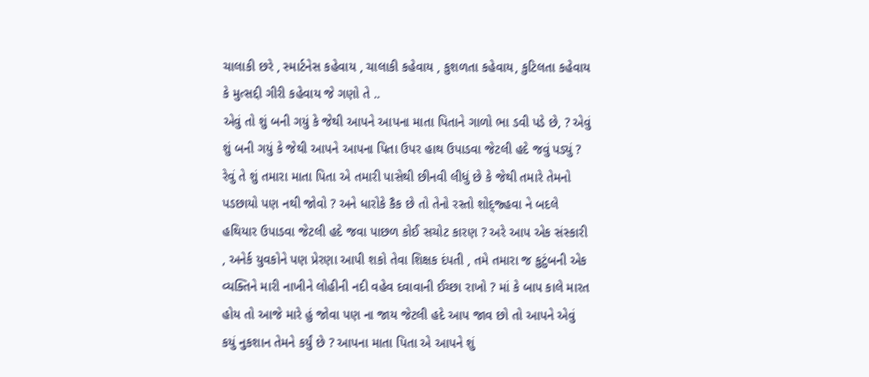ચાલાકી છરે , સ્માર્ટનેસ કહેવાય , ચાલાકી કહેવાય , કુશળતા કહેવાય, કુટિલતા કહેવાય કે મુત્સદ્દી ગીરી કહેવાય જે ગણો તે ..
એવું તો શું બની ગયું કે જેથી આપને આપના માતા પિતાને ગાળો ભા ડવી પડે છે, ? એવું શું બની ગયું કે જેથી આપને આપના પિતા ઉપર હાથ ઉપાડવા જેટલી હદે જવું પડ્યું ? રેવું તે શું તમારા માતા પિતા એ તમારી પાસેથી છીનવી લીધું છે કે જેથી તમારે તેમનો પડછાયો પણ નથી જોવો ? અને ધારોકે કૈક છે તો તેનો રસ્તો શોદ્જ્હવા ને બદલે હથિયાર ઉપાડવા જેટલી હદે જવા પાછળ કોઈ સચોટ કારણ ? અરે આપ એક સંસ્કારી , અનેર્ક યુવકોને પણ પ્રેરણા આપી શકો તેવા શિક્ષક દંપતી , તમે તમારા જ કુટુંબની એક વ્યક્તિને મારી નાખીને લોહીની નદી વહેવ દવાવાની ઈચ્છા રાખો ? માં કે બાપ કાલે મારત હોય તો આજે મારે હું જોવા પણ ના જાય જેટલી હદે આપ જાવ છો તો આપને એવું કયું નુકશાન તેમને કર્યું છે ? આપના માતા પિતા એ આપને શું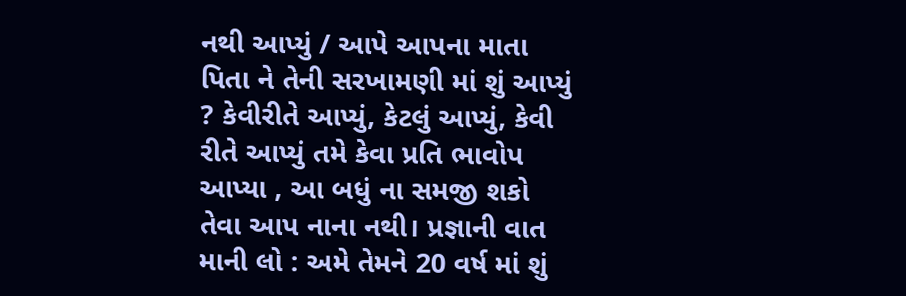નથી આપ્યું / આપે આપના માતા પિતા ને તેની સરખામણી માં શું આપ્યું ? કેવીરીતે આપ્યું, કેટલું આપ્યું, કેવી રીતે આપ્યું તમે કેવા પ્રતિ ભાવોપ આપ્યા , આ બધું ના સમજી શકો તેવા આપ નાના નથી। પ્રજ્ઞાની વાત માની લો : અમે તેમને 20 વર્ષ માં શું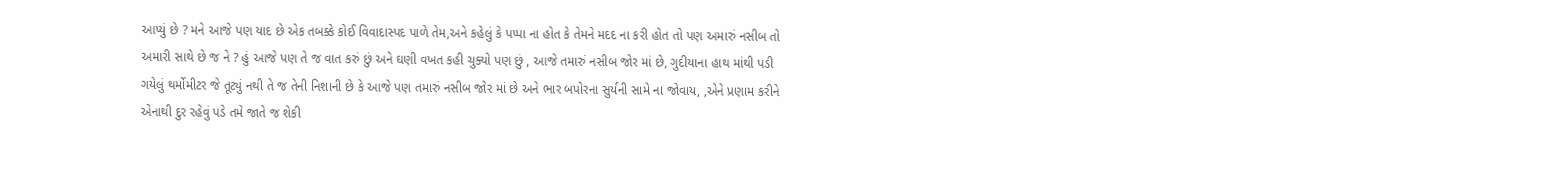આપ્યું છે ? મને આજે પણ યાદ છે એક તબક્કે કોઈ વિવાદાસ્પદ પાળે તેમ,અને કહેલું કે પપ્પા ના હોત કે તેમને મદદ ના કરી હોત તો પણ અમારું નસીબ તો અમારી સાથે છે જ ને ? હું આજે પણ તે જ વાત કરું છું અને ઘણી વખત કહી ચુક્યો પણ છું , આજે તમારું નસીબ જોર માં છે, ગુદીયાના હાથ માંથી પડી ગયેલું થર્મોમીટર જે તૂટ્યું નથી તે જ તેની નિશાની છે કે આજે પણ તમારું નસીબ જોર માં છે અને ભાર બપોરના સુર્યની સામે ના જોવાય, ,એને પ્રણામ કરીને એનાથી દુર રહેવું પડે તમે જાતે જ શેકી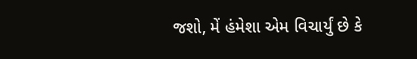જશો, મેં હંમેશા એમ વિચાર્યું છે કે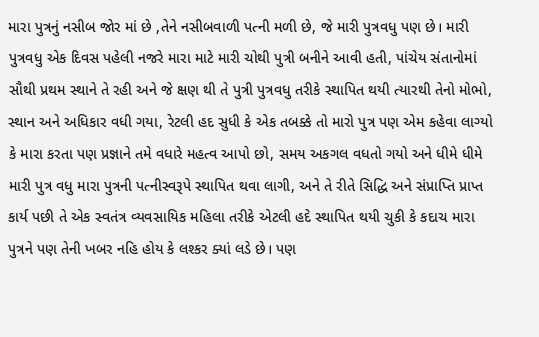મારા પુત્રનું નસીબ જોર માં છે ,તેને નસીબવાળી પત્ની મળી છે, જે મારી પુત્રવધુ પણ છે। મારી પુત્રવધુ એક દિવસ પહેલી નજરે મારા માટે મારી ચોથી પુત્રી બનીને આવી હતી, પાંચેય સંતાનોમાં સૌથી પ્રથમ સ્થાને તે રહી અને જે ક્ષણ થી તે પુત્રી પુત્રવધુ તરીકે સ્થાપિત થયી ત્યારથી તેનો મોભો, સ્થાન અને અધિકાર વધી ગયા, રેટલી હદ સુધી કે એક તબક્કે તો મારો પુત્ર પણ એમ કહેવા લાગ્યો કે મારા કરતા પણ પ્રજ્ઞાને તમે વધારે મહત્વ આપો છો, સમય અકગલ વધતો ગયો અને ધીમે ધીમે મારી પુત્ર વધુ મારા પુત્રની પત્નીસ્વરૂપે સ્થાપિત થવા લાગી, અને તે રીતે સિદ્ધિ અને સંપ્રાપ્તિ પ્રાપ્ત કાર્ય પછી તે એક સ્વતંત્ર વ્યવસાયિક મહિલા તરીકે એટલી હદે સ્થાપિત થયી ચુકી કે કદાચ મારા પુત્રને પણ તેની ખબર નહિ હોય કે લશ્કર ક્યાં લડે છે। પણ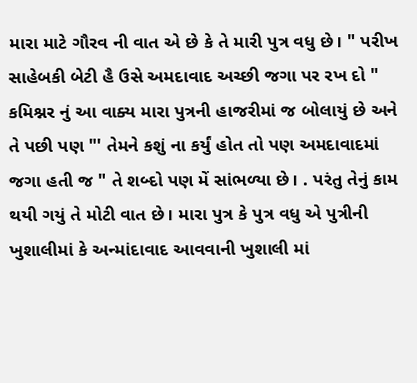મારા માટે ગૌરવ ની વાત એ છે કે તે મારી પુત્ર વધુ છે। " પરીખ સાહેબકી બેટી હૈ ઉસે અમદાવાદ અચ્છી જગા પર રખ દો " કમિશ્નર નું આ વાક્ય મારા પુત્રની હાજરીમાં જ બોલાયું છે અને તે પછી પણ "' તેમને કશું ના કર્યું હોત તો પણ અમદાવાદમાં જગા હતી જ " તે શબ્દો પણ મેં સાંભળ્યા છે। . પરંતુ તેનું કામ થયી ગયું તે મોટી વાત છે। મારા પુત્ર કે પુત્ર વધુ એ પુત્રીની ખુશાલીમાં કે અન્માંદાવાદ આવવાની ખુશાલી માં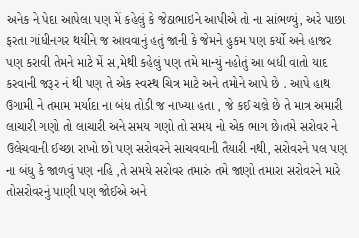અનેક ને પેદા આપેલા પણ મેં કહેલું કે જેઠાભાઇને આપીએ તો ના સાંભળ્યું, અરે પાછા ફરતા ગાંધીનગર થયીને જ આવવાનું હતું જાની કે જેમને હુકમ પણ કર્યો અને હાજર પણ કરાવી તેમને માટે મેં સ,મેથી કહેલું પણ તમે માન્યું નહોતું આ બધી વાતો યાદ કરવાની જરૂર નં થી પણ તે એક સ્વસ્થ ચિત્ર માટે અને તમોને આપે છે . આપે હાથ ઉગામી ને તમામ મર્યાદા ના બંધ તોડી જ નાખ્યા હતા , જે કઈ ચલ્રે છે તે માત્ર અમારી લાચારી ગણો તો લાચારી અને સમય ગણો તો સમય નો એક ભાગ છે।તમે સરોવર ને ઉલેચવાની ઈચ્છા રાખો છો પણ સરોવરને સાચવવાની તૈયારી નથી, સરોવરને પલ પણ ના બંધુ કે જાળવું પણ નહિ ,તે સમયે સરોવર તમારું તમે જાણો તમારા સરોવરને મારે તોસરોવરનું પાણી પણ જોઈએ અને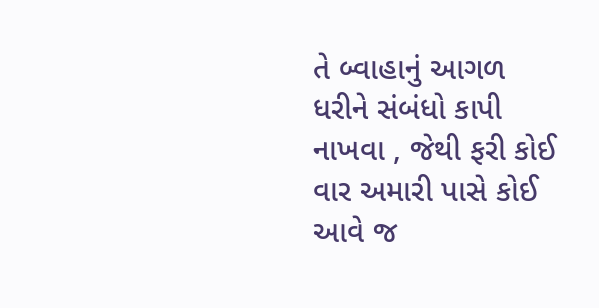તે બ્વાહાનું આગળ ધરીને સંબંધો કાપી નાખવા , જેથી ફરી કોઈ વાર અમારી પાસે કોઈ આવે જ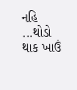નહિ ...થોડો થાક ખાઉં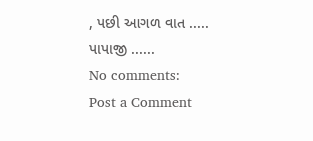, પછી આગળ વાત .....
પાપાજી ......
No comments:
Post a Comment